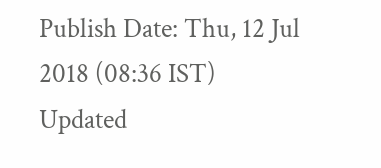Publish Date: Thu, 12 Jul 2018 (08:36 IST)
Updated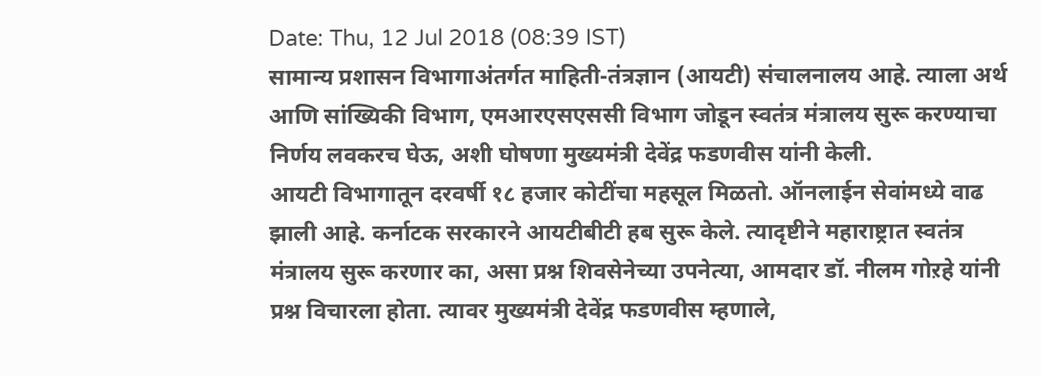Date: Thu, 12 Jul 2018 (08:39 IST)
सामान्य प्रशासन विभागाअंतर्गत माहिती-तंत्रज्ञान (आयटी) संचालनालय आहे. त्याला अर्थ आणि सांख्यिकी विभाग, एमआरएसएससी विभाग जोडून स्वतंत्र मंत्रालय सुरू करण्याचा निर्णय लवकरच घेऊ, अशी घोषणा मुख्यमंत्री देवेंद्र फडणवीस यांनी केली.
आयटी विभागातून दरवर्षी १८ हजार कोटींचा महसूल मिळतो. ऑनलाईन सेवांमध्ये वाढ झाली आहे. कर्नाटक सरकारने आयटीबीटी हब सुरू केले. त्यादृष्टीने महाराष्ट्रात स्वतंत्र मंत्रालय सुरू करणार का, असा प्रश्न शिवसेनेच्या उपनेत्या, आमदार डॉ. नीलम गोऱहे यांनी प्रश्न विचारला होता. त्यावर मुख्यमंत्री देवेंद्र फडणवीस म्हणाले,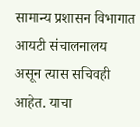सामान्य प्रशासन विभागात आयटी संचालनालय असून त्यास सचिवही आहेत. याचा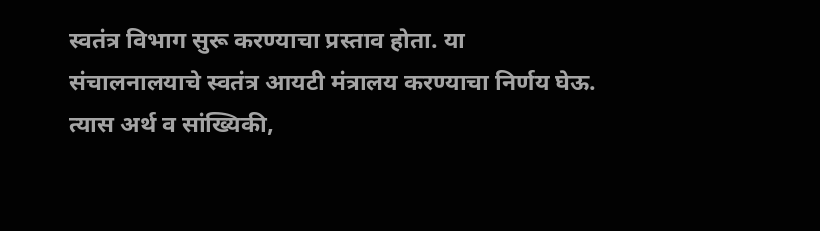स्वतंत्र विभाग सुरू करण्याचा प्रस्ताव होता. या संचालनालयाचे स्वतंत्र आयटी मंत्रालय करण्याचा निर्णय घेऊ. त्यास अर्थ व सांख्यिकी,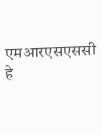एमआरएसएससी हे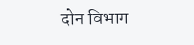दोन विभाग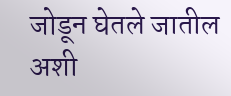जोडून घेतले जातील अशी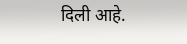दिली आहे.